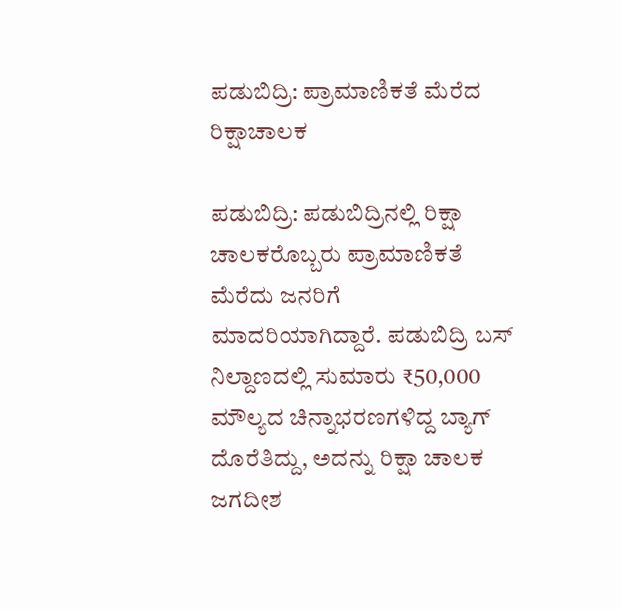ಪಡುಬಿದ್ರಿ: ಪ್ರಾಮಾಣಿಕತೆ ಮೆರೆದ ರಿಕ್ಷಾಚಾಲಕ

ಪಡುಬಿದ್ರಿ: ಪಡುಬಿದ್ರಿನಲ್ಲಿ ರಿಕ್ಷಾ ಚಾಲಕರೊಬ್ಬರು ಪ್ರಾಮಾಣಿಕತೆ ಮೆರೆದು ಜನರಿಗೆ ಮಾದರಿಯಾಗಿದ್ದಾರೆ. ಪಡುಬಿದ್ರಿ ಬಸ್ ನಿಲ್ದಾಣದಲ್ಲಿ ಸುಮಾರು ₹50,000 ಮೌಲ್ಯದ ಚಿನ್ನಾಭರಣಗಳಿದ್ದ ಬ್ಯಾಗ್ ದೊರೆತಿದ್ದು, ಅದನ್ನು ರಿಕ್ಷಾ ಚಾಲಕ ಜಗದೀಶ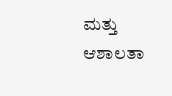ಮತ್ತು ಆಶಾಲತಾ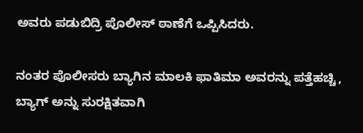ಅವರು ಪಡುಬಿದ್ರಿ ಪೊಲೀಸ್ ಠಾಣೆಗೆ ಒಪ್ಪಿಸಿದರು.

ನಂತರ ಪೊಲೀಸರು ಬ್ಯಾಗಿನ ಮಾಲಕಿ ಫಾತಿಮಾ ಅವರನ್ನು ಪತ್ತೆಹಚ್ಚಿ, ಬ್ಯಾಗ್ ಅನ್ನು ಸುರಕ್ಷಿತವಾಗಿ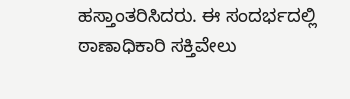ಹಸ್ತಾಂತರಿಸಿದರು. ಈ ಸಂದರ್ಭದಲ್ಲಿ ಠಾಣಾಧಿಕಾರಿ ಸಕ್ತಿವೇಲು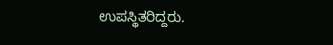ಉಪಸ್ಥಿತರಿದ್ದರು.